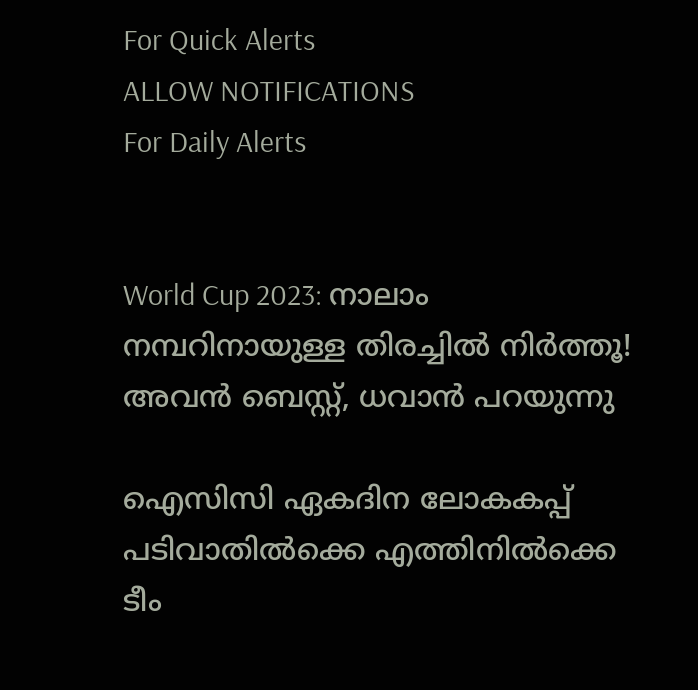For Quick Alerts
ALLOW NOTIFICATIONS
For Daily Alerts


World Cup 2023: നാലാം നമ്പറിനായുള്ള തിരച്ചില്‍ നിര്‍ത്തൂ! അവന്‍ ബെസ്റ്റ്, ധവാന്‍ പറയുന്നു

ഐസിസി ഏകദിന ലോകകപ്പ് പടിവാതില്‍ക്കെ എത്തിനില്‍ക്കെ ടീം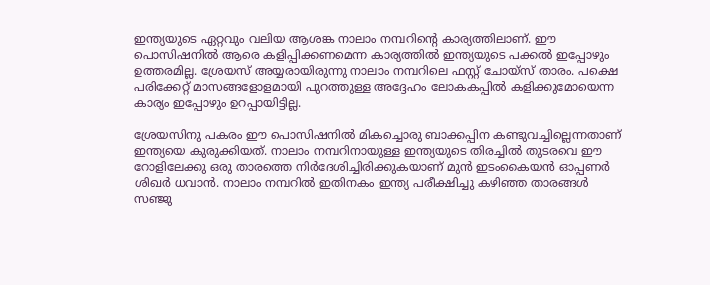ഇന്ത്യയുടെ ഏറ്റവും വലിയ ആശങ്ക നാലാം നമ്പറിന്റെ കാര്യത്തിലാണ്. ഈ പൊസിഷനില്‍ ആരെ കളിപ്പിക്കണമെന്ന കാര്യത്തില്‍ ഇന്ത്യയുടെ പക്കല്‍ ഇപ്പോഴും ഉത്തരമില്ല. ശ്രേയസ് അയ്യരായിരുന്നു നാലാം നമ്പറിലെ ഫസ്റ്റ് ചോയ്‌സ് താരം. പക്ഷെ പരിക്കേറ്റ് മാസങ്ങളോളമായി പുറത്തുള്ള അദ്ദേഹം ലോകകപ്പില്‍ കളിക്കുമോയെന്ന കാര്യം ഇപ്പോഴും ഉറപ്പായിട്ടില്ല.

ശ്രേയസിനു പകരം ഈ പൊസിഷനില്‍ മികച്ചൊരു ബാക്കപ്പിന കണ്ടുവച്ചില്ലെന്നതാണ് ഇന്ത്യയെ കുരുക്കിയത്. നാലാം നമ്പറിനായുള്ള ഇന്ത്യയുടെ തിരച്ചില്‍ തുടരവെ ഈ റോളിലേക്കു ഒരു താരത്തെ നിര്‍ദേശിച്ചിരിക്കുകയാണ് മുന്‍ ഇടംകൈയന്‍ ഓപ്പണര്‍ ശിഖര്‍ ധവാന്‍. നാലാം നമ്പറില്‍ ഇതിനകം ഇന്ത്യ പരീക്ഷിച്ചു കഴിഞ്ഞ താരങ്ങള്‍ സഞ്ജു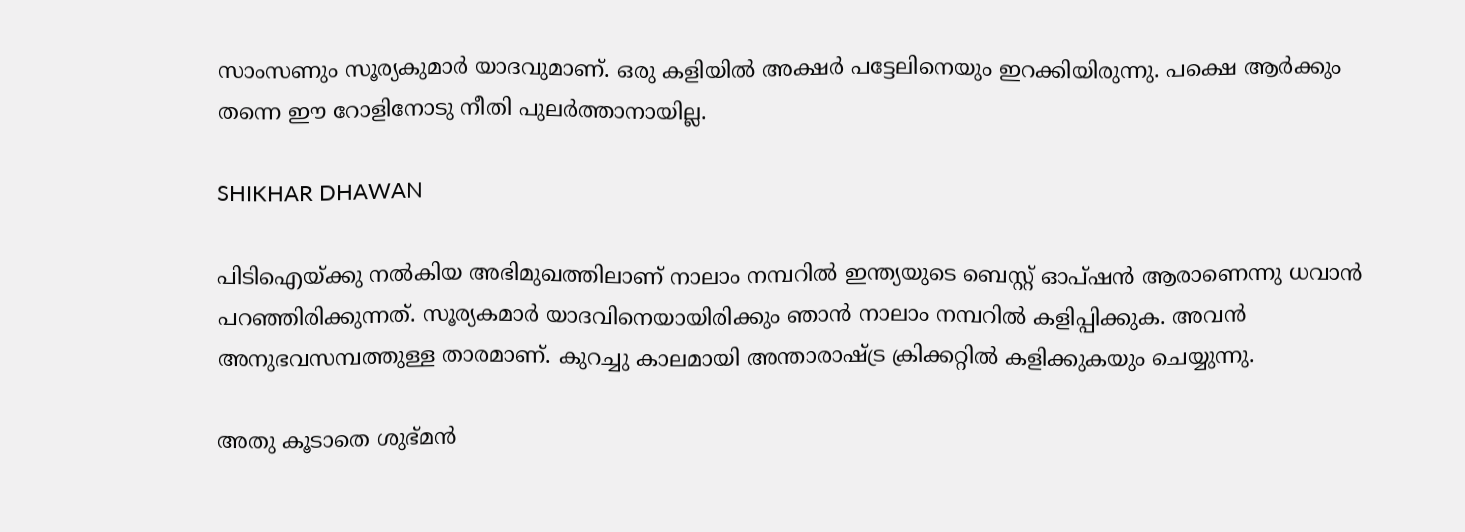സാംസണും സൂര്യകുമാര്‍ യാദവുമാണ്. ഒരു കളിയില്‍ അക്ഷര്‍ പട്ടേലിനെയും ഇറക്കിയിരുന്നു. പക്ഷെ ആര്‍ക്കും തന്നെ ഈ റോളിനോടു നീതി പുലര്‍ത്താനായില്ല.

SHIKHAR DHAWAN

പിടിഐയ്ക്കു നല്‍കിയ അഭിമുഖത്തിലാണ് നാലാം നമ്പറില്‍ ഇന്ത്യയുടെ ബെസ്റ്റ് ഓപ്ഷന്‍ ആരാണെന്നു ധവാന്‍ പറഞ്ഞിരിക്കുന്നത്. സൂര്യകമാര്‍ യാദവിനെയായിരിക്കും ഞാന്‍ നാലാം നമ്പറില്‍ കളിപ്പിക്കുക. അവന്‍ അനുഭവസമ്പത്തുള്ള താരമാണ്. കുറച്ചു കാലമായി അന്താരാഷ്ട്ര ക്രിക്കറ്റില്‍ കളിക്കുകയും ചെയ്യുന്നു.

അതു കൂടാതെ ശുഭ്മന്‍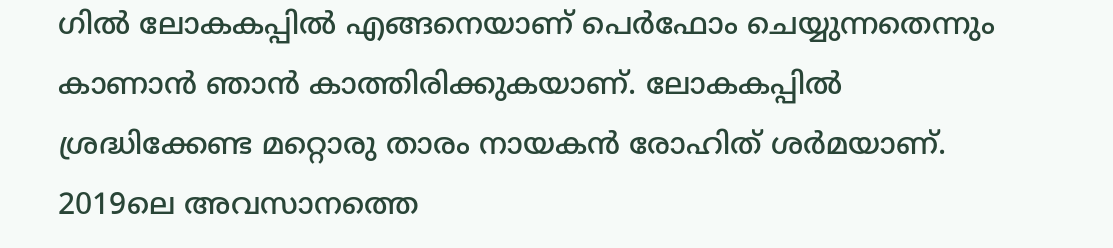ഗില്‍ ലോകകപ്പില്‍ എങ്ങനെയാണ് പെര്‍ഫോം ചെയ്യുന്നതെന്നും കാണാന്‍ ഞാന്‍ കാത്തിരിക്കുകയാണ്. ലോകകപ്പില്‍ ശ്രദ്ധിക്കേണ്ട മറ്റൊരു താരം നായകന്‍ രോഹിത് ശര്‍മയാണ്. 2019ലെ അവസാനത്തെ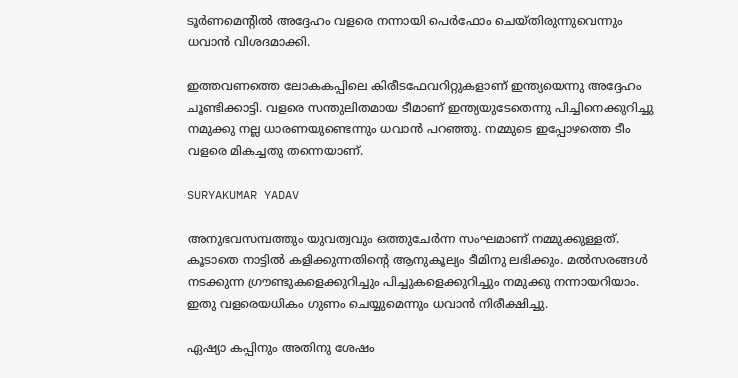ടൂര്‍ണമെന്റില്‍ അദ്ദേഹം വളരെ നന്നായി പെര്‍ഫോം ചെയ്തിരുന്നുവെന്നും ധവാന്‍ വിശദമാക്കി.

ഇത്തവണത്തെ ലോകകപ്പിലെ കിരീടഫേവറിറ്റുകളാണ് ഇന്ത്യയെന്നു അദ്ദേഹം ചൂണ്ടിക്കാട്ടി. വളരെ സന്തുലിതമായ ടീമാണ് ഇന്ത്യയുടേതെന്നു പിച്ചിനെക്കുറിച്ചു നമുക്കു നല്ല ധാരണയുണ്ടെന്നും ധവാന്‍ പറഞ്ഞു. നമ്മുടെ ഇപ്പോഴത്തെ ടീം വളരെ മികച്ചതു തന്നെയാണ്.

SURYAKUMAR YADAV

അനുഭവസമ്പത്തും യുവത്വവും ഒത്തുചേര്‍ന്ന സംഘമാണ് നമ്മുക്കുള്ളത്. കൂടാതെ നാട്ടില്‍ കളിക്കുന്നതിന്റെ ആനുകൂല്യം ടീമിനു ലഭിക്കും. മല്‍സരങ്ങള്‍ നടക്കുന്ന ഗ്രൗണ്ടുകളെക്കുറിച്ചും പിച്ചുകളെക്കുറിച്ചും നമുക്കു നന്നായറിയാം. ഇതു വളരെയധികം ഗുണം ചെയ്യുമെന്നും ധവാന്‍ നിരീക്ഷിച്ചു.

ഏഷ്യാ കപ്പിനും അതിനു ശേഷം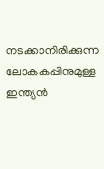നടക്കാനിരിക്കുന്ന ലോകകപ്പിനുമുള്ള ഇന്ത്യന്‍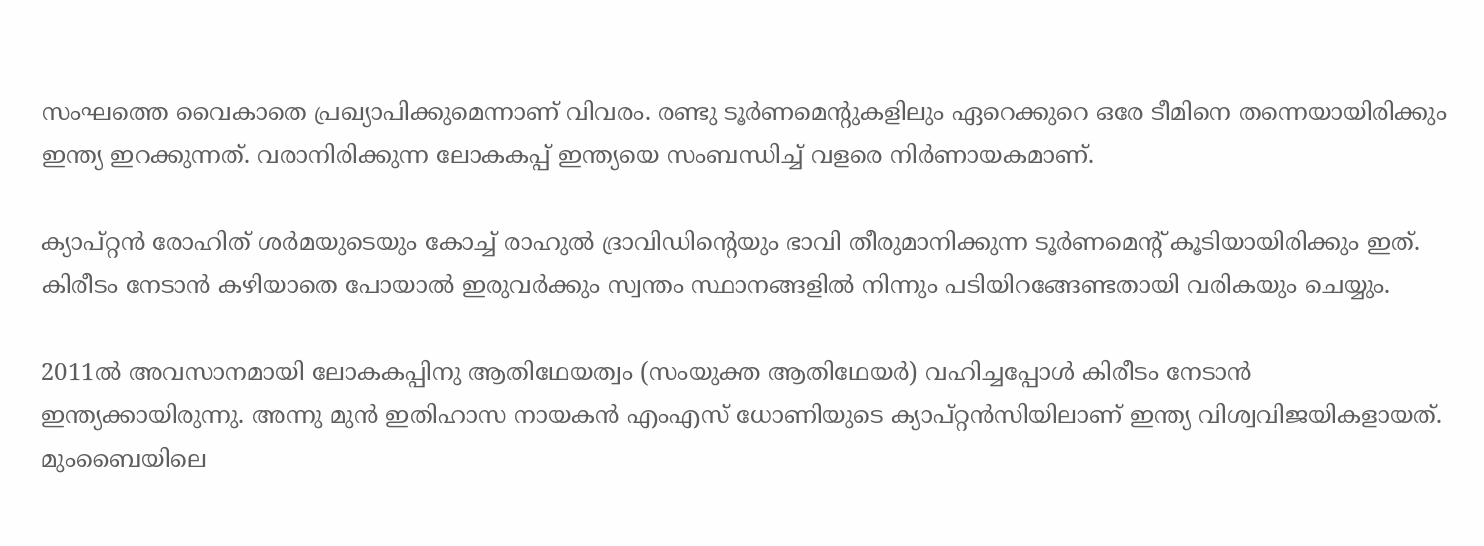സംഘത്തെ വൈകാതെ പ്രഖ്യാപിക്കുമെന്നാണ് വിവരം. രണ്ടു ടൂര്‍ണമെന്റുകളിലും ഏറെക്കുറെ ഒരേ ടീമിനെ തന്നെയായിരിക്കും ഇന്ത്യ ഇറക്കുന്നത്. വരാനിരിക്കുന്ന ലോകകപ്പ് ഇന്ത്യയെ സംബന്ധിച്ച് വളരെ നിര്‍ണായകമാണ്.

ക്യാപ്റ്റന്‍ രോഹിത് ശര്‍മയുടെയും കോച്ച് രാഹുല്‍ ദ്രാവിഡിന്റെയും ഭാവി തീരുമാനിക്കുന്ന ടൂര്‍ണമെന്റ് കൂടിയായിരിക്കും ഇത്. കിരീടം നേടാന്‍ കഴിയാതെ പോയാല്‍ ഇരുവര്‍ക്കും സ്വന്തം സ്ഥാനങ്ങളില്‍ നിന്നും പടിയിറങ്ങേണ്ടതായി വരികയും ചെയ്യും.

2011ല്‍ അവസാനമായി ലോകകപ്പിനു ആതിഥേയത്വം (സംയുക്ത ആതിഥേയര്‍) വഹിച്ചപ്പോള്‍ കിരീടം നേടാന്‍ ഇന്ത്യക്കായിരുന്നു. അന്നു മുന്‍ ഇതിഹാസ നായകന്‍ എംഎസ് ധോണിയുടെ ക്യാപ്റ്റന്‍സിയിലാണ് ഇന്ത്യ വിശ്വവിജയികളായത്. മുംബൈയിലെ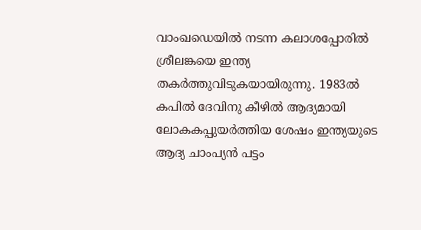വാംഖഡെയില്‍ നടന്ന കലാശപ്പോരില്‍ ശ്രീലങ്കയെ ഇന്ത്യ തകര്‍ത്തുവിടുകയായിരുന്നു. 1983ല്‍ കപില്‍ ദേവിനു കീഴില്‍ ആദ്യമായി ലോകകപ്പുയര്‍ത്തിയ ശേഷം ഇന്ത്യയുടെ ആദ്യ ചാംപ്യന്‍ പട്ടം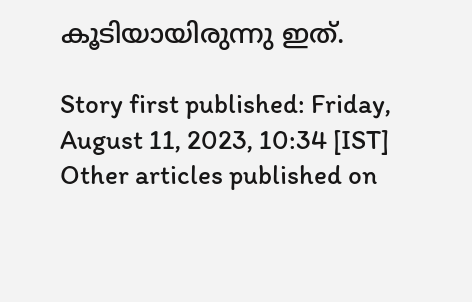കൂടിയായിരുന്നു ഇത്.

Story first published: Friday, August 11, 2023, 10:34 [IST]
Other articles published on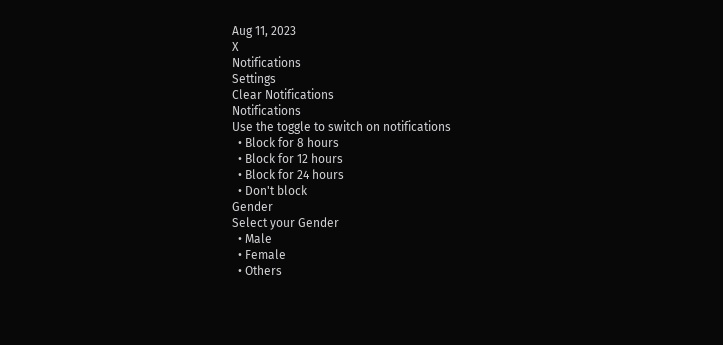Aug 11, 2023
X
Notifications
Settings
Clear Notifications
Notifications
Use the toggle to switch on notifications
  • Block for 8 hours
  • Block for 12 hours
  • Block for 24 hours
  • Don't block
Gender
Select your Gender
  • Male
  • Female
  • Others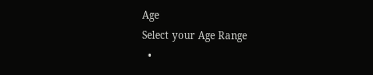Age
Select your Age Range
  •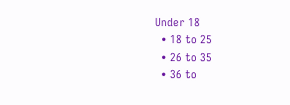Under 18
  • 18 to 25
  • 26 to 35
  • 36 to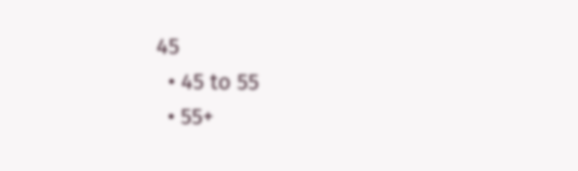45
  • 45 to 55
  • 55+